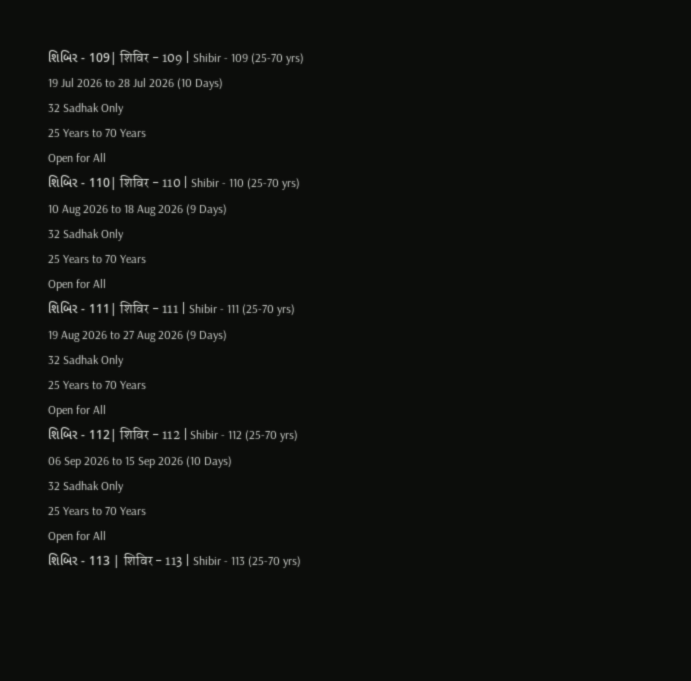શિબિર - 109| शिविर - 109 | Shibir - 109 (25-70 yrs)
19 Jul 2026 to 28 Jul 2026 (10 Days)
32 Sadhak Only
25 Years to 70 Years
Open for All
શિબિર - 110| शिविर - 110 | Shibir - 110 (25-70 yrs)
10 Aug 2026 to 18 Aug 2026 (9 Days)
32 Sadhak Only
25 Years to 70 Years
Open for All
શિબિર - 111| शिविर - 111 | Shibir - 111 (25-70 yrs)
19 Aug 2026 to 27 Aug 2026 (9 Days)
32 Sadhak Only
25 Years to 70 Years
Open for All
શિબિર - 112| शिविर - 112 | Shibir - 112 (25-70 yrs)
06 Sep 2026 to 15 Sep 2026 (10 Days)
32 Sadhak Only
25 Years to 70 Years
Open for All
શિબિર - 113 | शिविर - 113 | Shibir - 113 (25-70 yrs)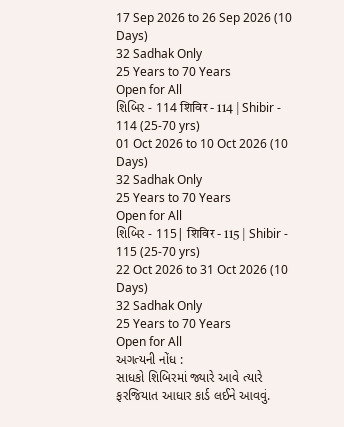17 Sep 2026 to 26 Sep 2026 (10 Days)
32 Sadhak Only
25 Years to 70 Years
Open for All
શિબિર - 114 शिविर - 114 | Shibir - 114 (25-70 yrs)
01 Oct 2026 to 10 Oct 2026 (10 Days)
32 Sadhak Only
25 Years to 70 Years
Open for All
શિબિર - 115| शिविर - 115 | Shibir - 115 (25-70 yrs)
22 Oct 2026 to 31 Oct 2026 (10 Days)
32 Sadhak Only
25 Years to 70 Years
Open for All
અગત્યની નોંધ :
સાધકો શિબિરમાં જ્યારે આવે ત્યારે ફરજિયાત આધાર કાર્ડ લઈને આવવું.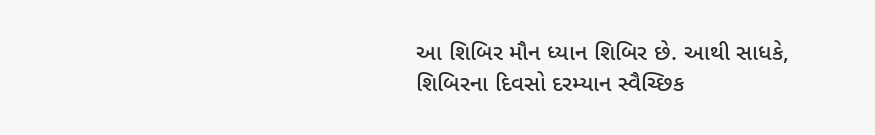આ શિબિર મૌન ધ્યાન શિબિર છે. આથી સાધકે, શિબિરના દિવસો દરમ્યાન સ્વૈચ્છિક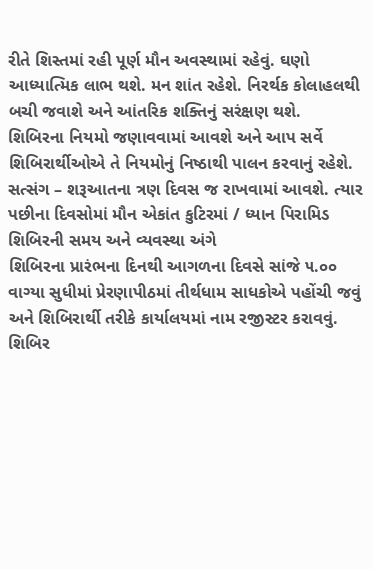રીતે શિસ્તમાં રહી પૂર્ણ મૌન અવસ્થામાં રહેવું. ઘણો આધ્યાત્મિક લાભ થશે. મન શાંત રહેશે. નિરર્થક કોલાહલથી બચી જવાશે અને આંતરિક શક્તિનું સરંક્ષણ થશે.
શિબિરના નિયમો જણાવવામાં આવશે અને આપ સર્વે શિબિરાર્થીઓએ તે નિયમોનું નિષ્ઠાથી પાલન કરવાનું રહેશે.
સત્સંગ – શરૂઆતના ત્રણ દિવસ જ રાખવામાં આવશે. ત્યાર પછીના દિવસોમાં મૌન એકાંત કુટિરમાં / ધ્યાન પિરામિડ
શિબિરની સમય અને વ્યવસ્થા અંગે
શિબિરના પ્રારંભના દિનથી આગળના દિવસે સાંજે ૫.૦૦ વાગ્યા સુધીમાં પ્રેરણાપીઠમાં તીર્થધામ સાધકોએ પહોંચી જવું અને શિબિરાર્થી તરીકે કાર્યાલયમાં નામ રજીસ્ટર કરાવવું.
શિબિર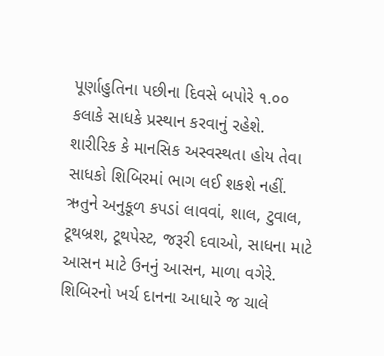પૂર્ણાહુતિના પછીના દિવસે બપોરે ૧.૦૦ કલાકે સાધકે પ્રસ્થાન કરવાનું રહેશે.
શારીરિક કે માનસિક અસ્વસ્થતા હોય તેવા સાધકો શિબિરમાં ભાગ લઈ શકશે નહીં.
ઋતુને અનુકૂળ કપડાં લાવવાં, શાલ, ટુવાલ, ટૂથબ્રશ, ટૂથપેસ્ટ, જરૂરી દવાઓ, સાધના માટે આસન માટે ઉનનું આસન, માળા વગેરે.
શિબિરનો ખર્ચ દાનના આધારે જ ચાલે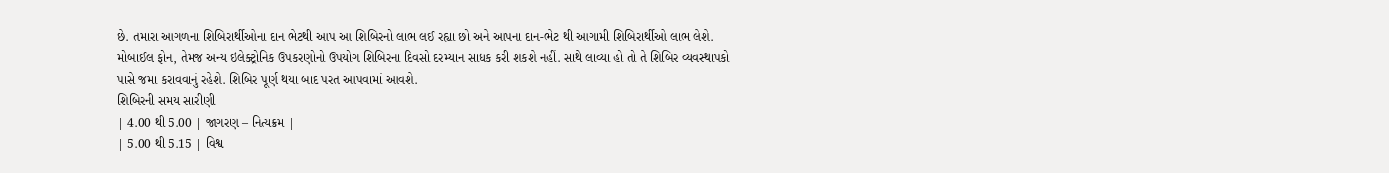છે. તમારા આગળના શિબિરાર્થીઓના દાન ભેટથી આપ આ શિબિરનો લાભ લઈ રહ્યા છો અને આપના દાન-ભેટ થી આગામી શિબિરાર્થીઓ લાભ લેશે.
મોબાઈલ ફોન, તેમજ અન્ય ઇલેક્ટ્રોનિક ઉપકરણોનો ઉપયોગ શિબિરના દિવસો દરમ્યાન સાધક કરી શકશે નહીં. સાથે લાવ્યા હો તો તે શિબિર વ્યવસ્થાપકો પાસે જમા કરાવવાનું રહેશે. શિબિર પૂર્ણ થયા બાદ પરત આપવામાં આવશે.
શિબિરની સમય સારીણી
| 4.00 થી 5.00 | જાગરણ – નિત્યક્રમ |
| 5.00 થી 5.15 | વિશ્વ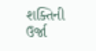શક્તિની ઉર્જા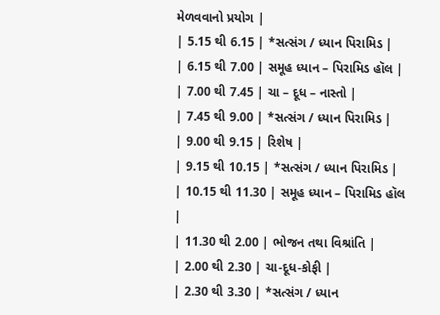મેળવવાનો પ્રયોગ |
| 5.15 થી 6.15 | *સત્સંગ / ધ્યાન પિરામિડ |
| 6.15 થી 7.00 | સમૂહ ધ્યાન – પિરામિડ હૉલ |
| 7.00 થી 7.45 | ચા – દૂધ – નાસ્તો |
| 7.45 થી 9.00 | *સત્સંગ / ધ્યાન પિરામિડ |
| 9.00 થી 9.15 | રિશેષ |
| 9.15 થી 10.15 | *સત્સંગ / ધ્યાન પિરામિડ |
| 10.15 થી 11.30 | સમૂહ ધ્યાન – પિરામિડ હૉલ |
| 11.30 થી 2.00 | ભોજન તથા વિશ્રાંતિ |
| 2.00 થી 2.30 | ચા-દૂધ-કોફી |
| 2.30 થી 3.30 | *સત્સંગ / ધ્યાન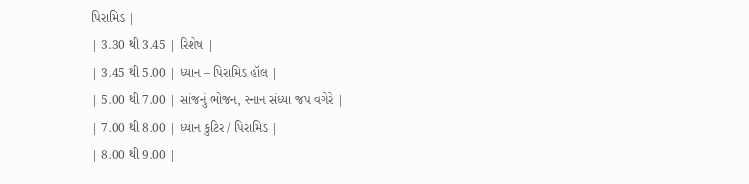પિરામિડ |
| 3.30 થી 3.45 | રિશેષ |
| 3.45 થી 5.00 | ધ્યાન – પિરામિડ હૉલ |
| 5.00 થી 7.00 | સાંજનું ભોજન, સ્નાન સંધ્યા જપ વગેરે |
| 7.00 થી 8.00 | ધ્યાન કુટિર / પિરામિડ |
| 8.00 થી 9.00 |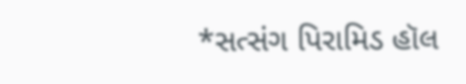*સત્સંગ પિરામિડ હૉલ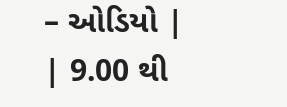– ઓડિયો |
| 9.00 થી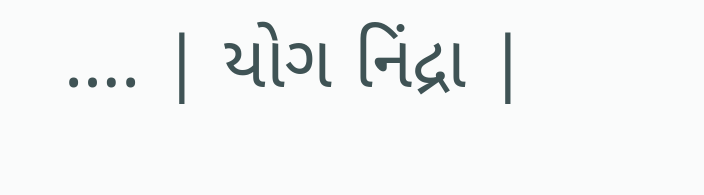…. | યોગ નિંદ્રા |